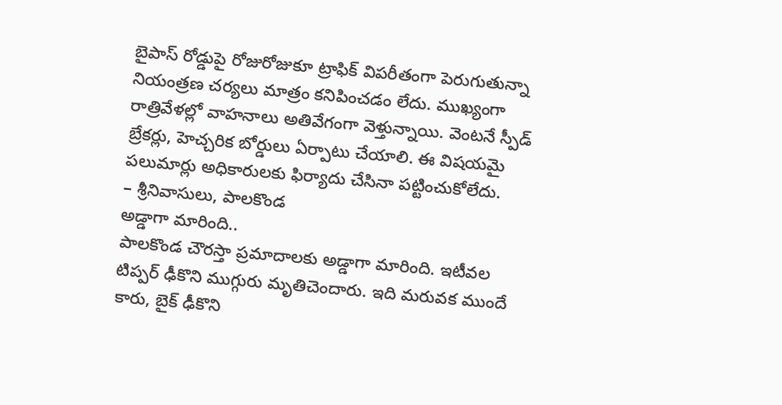బైపాస్ రోడ్డుపై రోజురోజుకూ ట్రాఫిక్ విపరీతంగా పెరుగుతున్నా నియంత్రణ చర్యలు మాత్రం కనిపించడం లేదు. ముఖ్యంగా రాత్రివేళల్లో వాహనాలు అతివేగంగా వెళ్తున్నాయి. వెంటనే స్పీడ్ బ్రేకర్లు, హెచ్చరిక బోర్డులు ఏర్పాటు చేయాలి. ఈ విషయమై పలుమార్లు అధికారులకు ఫిర్యాదు చేసినా పట్టించుకోలేదు.
– శ్రీనివాసులు, పాలకొండ
అడ్డాగా మారింది..
పాలకొండ చౌరస్తా ప్రమాదాలకు అడ్డాగా మారింది. ఇటీవల టిప్పర్ ఢీకొని ముగ్గురు మృతిచెందారు. ఇది మరువక ముందే కారు, బైక్ ఢీకొని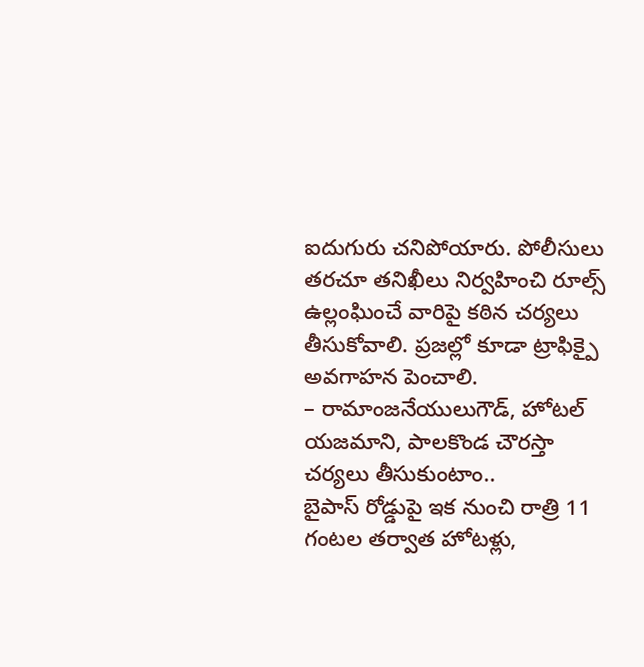ఐదుగురు చనిపోయారు. పోలీసులు తరచూ తనిఖీలు నిర్వహించి రూల్స్ ఉల్లంఘించే వారిపై కఠిన చర్యలు తీసుకోవాలి. ప్రజల్లో కూడా ట్రాఫిక్పై అవగాహన పెంచాలి.
– రామాంజనేయులుగౌడ్, హోటల్ యజమాని, పాలకొండ చౌరస్తా
చర్యలు తీసుకుంటాం..
బైపాస్ రోడ్డుపై ఇక నుంచి రాత్రి 11 గంటల తర్వాత హోటళ్లు,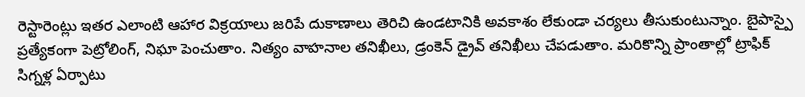రెస్టారెంట్లు ఇతర ఎలాంటి ఆహార విక్రయాలు జరిపే దుకాణాలు తెరిచి ఉండటానికి అవకాశం లేకుండా చర్యలు తీసుకుంటున్నాం. బైపాస్పై ప్రత్యేకంగా పెట్రోలింగ్, నిఘా పెంచుతాం. నిత్యం వాహనాల తనిఖీలు, డ్రంకెన్ డ్రైవ్ తనిఖీలు చేపడుతాం. మరికొన్ని ప్రాంతాల్లో ట్రాఫిక్ సిగ్నళ్ల ఏర్పాటు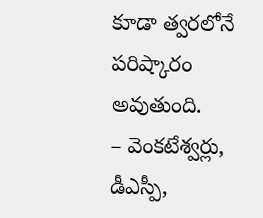కూడా త్వరలోనే పరిష్కారం అవుతుంది.
– వెంకటేశ్వర్లు, డీఎస్పీ,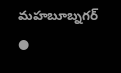మహబూబ్నగర్
●